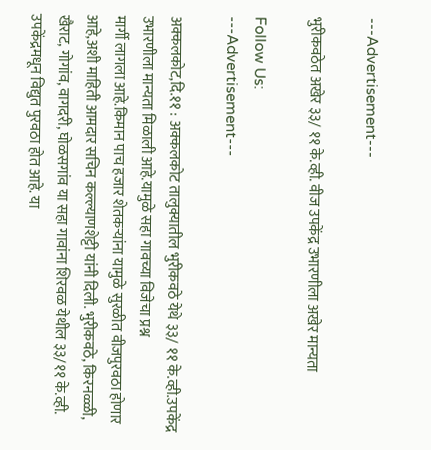---Advertisement---

भुरीकवठेत अखेर ३३/ ११ के.व्ही. वीज उपकेंद्र उभारणीला अखेर मान्यता

Follow Us:
---Advertisement---

अक्कलकोट,दि.११ : अक्कलकोट तालुक्यातील भुरीकवठे येथे ३३/ ११ के.व्ही.उपकेंद्र उभारणीला मान्यता मिळाली आहे.यामुळे सहा गावच्या विजेचा प्रश्न
मार्गी लागला आहे.किमान पाच हजार शेतकऱ्यांना यामुळे सुरळीत वीजपुरवठा होणार आहे,अशी माहिती आमदार सचिन कल्ल्याणशेट्टी यांनी दिली. भुरीकवठे, किरनळ्ळी, खैराट, गोगांव, वागदरी, घोळसगांव या सहा गावांना शिरवळ येथील ३३/११ के.व्ही. उपकेंद्रमधून विद्युत पुरवठा होत आहे. या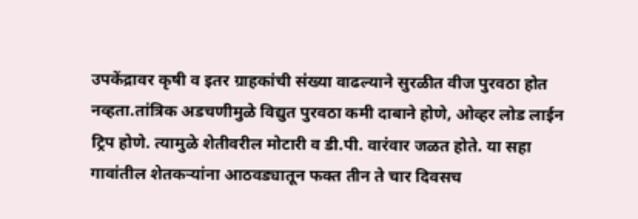उपकेंद्रावर कृषी व इतर ग्राहकांची संख्या वाढल्याने सुरळीत वीज पुरवठा होत नव्हता.तांत्रिक अडचणीमुळे विद्युत पुरवठा कमी दाबाने होणे, ओव्हर लोड लाईन ट्रिप होणे. त्यामुळे शेतीवरील मोटारी व डी.पी. वारंवार जळत होते. या सहा गावांतील शेतकऱ्यांना आठवड्यातून फक्त तीन ते चार दिवसच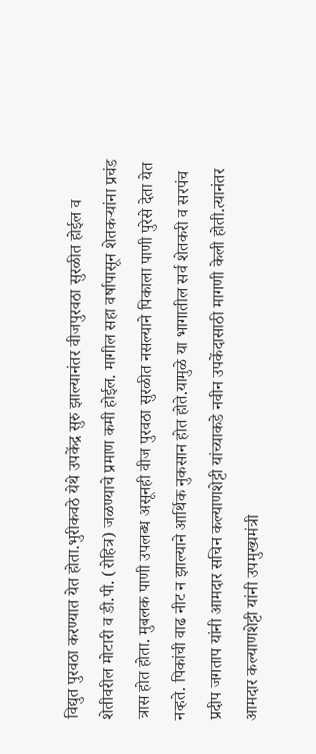विद्युत पुरवठा करण्यात येत होता.भुरीकवठे येथे उपकेंद्र सुरु झाल्यानंतर वीजपुरवठा सुरळीत होईल व शेतीवरील मोटारी व डी.पी. (रोहित्र) जळण्याचे प्रमाण कमी होईल. मागील सहा वर्षापासून शेतकऱ्यांना प्रचंड त्रास होत होता. मुबलक पाणी उपलब्ध असूनही वीज पुरवठा सुरळीत नसल्याने पिकाला पाणी पुरेसे देता येत नव्हते. पिकांची वाढ नीट न झाल्याने आर्थिक नुकसान होत होते.यामुळे या भागातील सर्व शेतकरी व सरपंच प्रदीप जगताप यांनी आमदार सचिन कल्याणशेट्टी यांच्याकडे नवीन उपकेंदासाठी मागणी केली होती.त्यानंतर आमदार कल्याणशेट्टी यांनी उपमुख्यमंत्री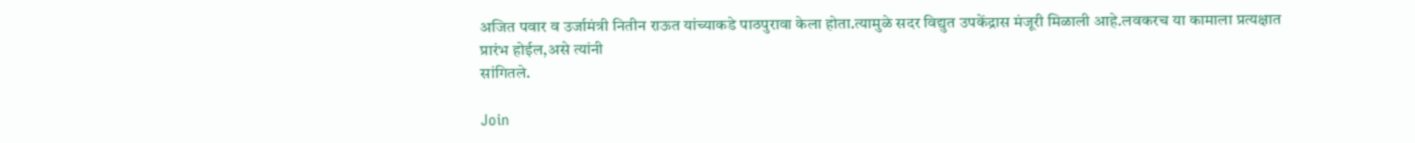अजित पवार व उर्जामंत्री नितीन राऊत यांच्याकडे पाठपुरावा केला होता.त्यामुळे सदर विद्युत उपकेंद्रास मंजूरी मिळाली आहे.लवकरच या कामाला प्रत्यक्षात प्रारंभ होईल,असे त्यांनी
सांगितले.

Join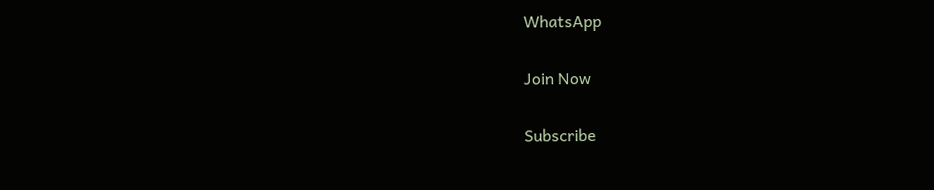WhatsApp

Join Now

Subscribe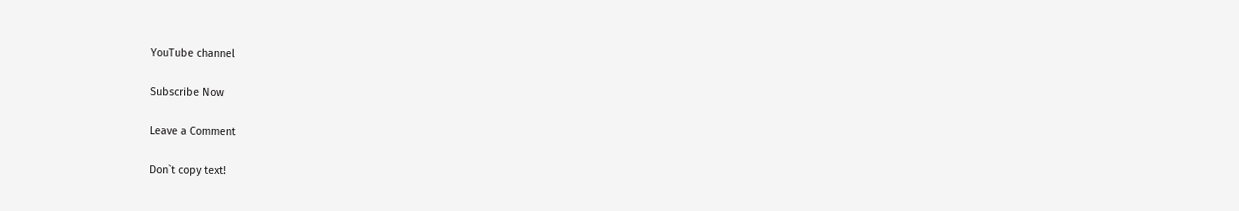YouTube channel

Subscribe Now

Leave a Comment

Don`t copy text!